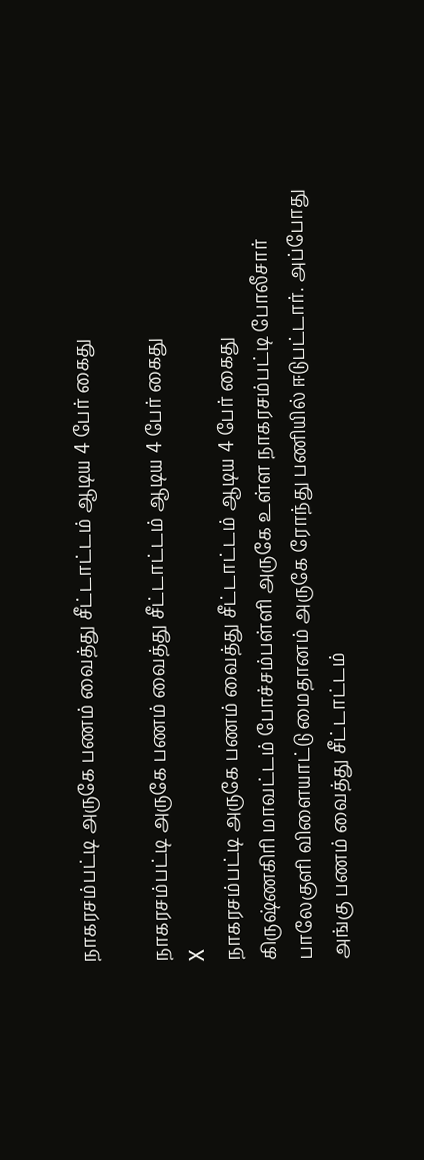நாகரசம்பட்டி அருகே பணம் வைத்து சீட்டாட்டம் ஆடிய 4 பேர் கைது

நாகரசம்பட்டி அருகே பணம் வைத்து சீட்டாட்டம் ஆடிய 4 பேர் கைது
X
நாகரசம்பட்டி அருகே பணம் வைத்து சீட்டாட்டம் ஆடிய 4 பேர் கைது
கிருஷ்ணகிரி மாவட்டம் போச்சம்பள்ளி அருகே உள்ள நாகரசம்பட்டி போலீசார் பாலேகுளி விளையாட்டு மைதானம் அருகே ரோந்து பணியில் ஈடுபட்டார். அப்போது அங்கு பணம் வைத்து சீட்டாட்டம்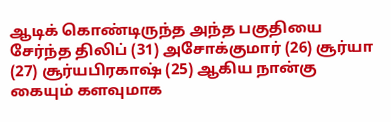ஆடிக் கொண்டிருந்த அந்த பகுதியை சேர்ந்த திலிப் (31) அசோக்குமார் (26) சூர்யா (27) சூர்யபிரகாஷ் (25) ஆகிய நான்கு கையும் களவுமாக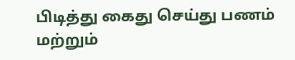பிடித்து கைது செய்து பணம் மற்றும்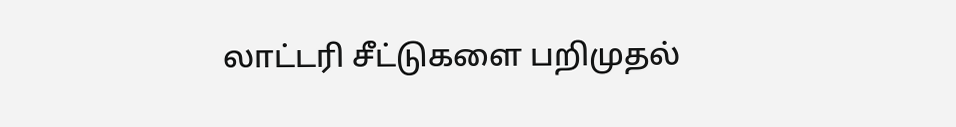லாட்டரி சீட்டுகளை பறிமுதல்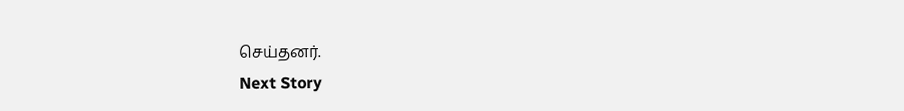செய்தனர்.
Next Story